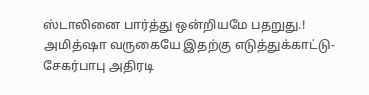ஸ்டாலினை பார்த்து ஒன்றியமே பதறுது.! அமித்ஷா வருகையே இதற்கு எடுத்துக்காட்டு- சேகர்பாபு அதிரடி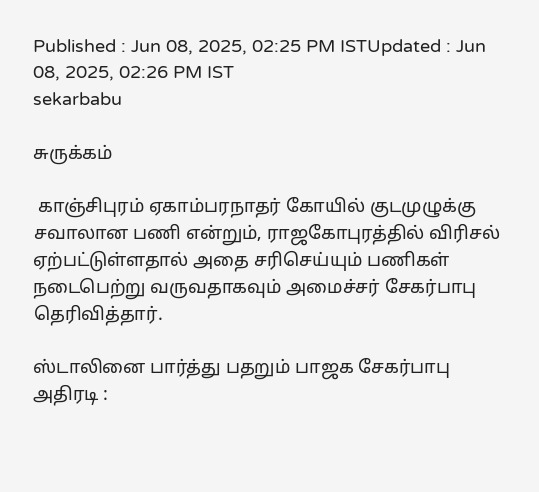Published : Jun 08, 2025, 02:25 PM ISTUpdated : Jun 08, 2025, 02:26 PM IST
sekarbabu

சுருக்கம்

 காஞ்சிபுரம் ஏகாம்பரநாதர் கோயில் குடமுழுக்கு சவாலான பணி என்றும், ராஜகோபுரத்தில் விரிசல் ஏற்பட்டுள்ளதால் அதை சரிசெய்யும் பணிகள் நடைபெற்று வருவதாகவும் அமைச்சர் சேகர்பாபு தெரிவித்தார்.

ஸ்டாலினை பார்த்து பதறும் பாஜக சேகர்பாபு அதிரடி :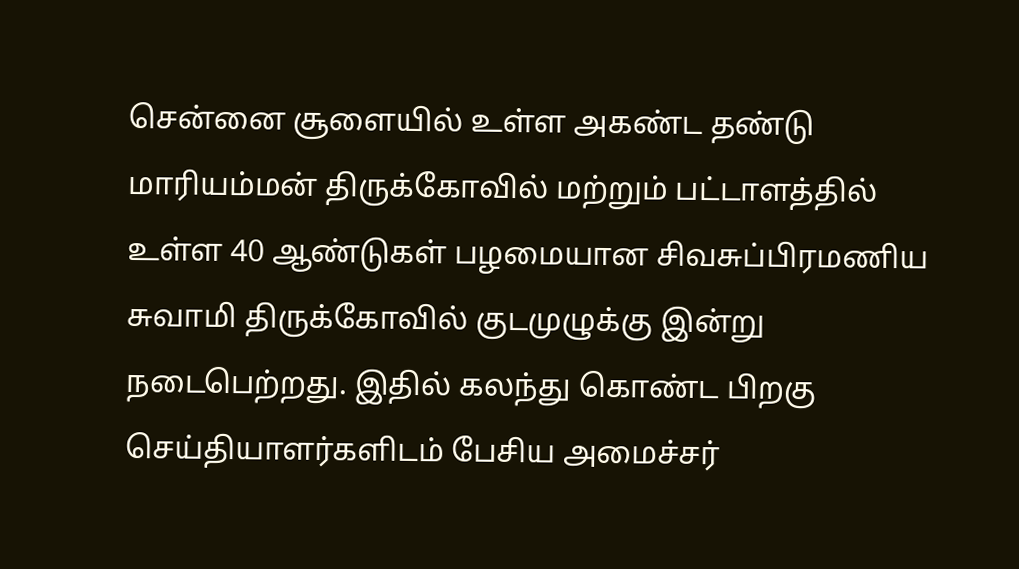சென்னை சூளையில் உள்ள அகண்ட தண்டு மாரியம்மன் திருக்கோவில் மற்றும் பட்டாளத்தில் உள்ள 40 ஆண்டுகள் பழமையான சிவசுப்பிரமணிய சுவாமி திருக்கோவில் குடமுழுக்கு இன்று நடைபெற்றது. இதில் கலந்து கொண்ட பிறகு செய்தியாளர்களிடம் பேசிய அமைச்சர்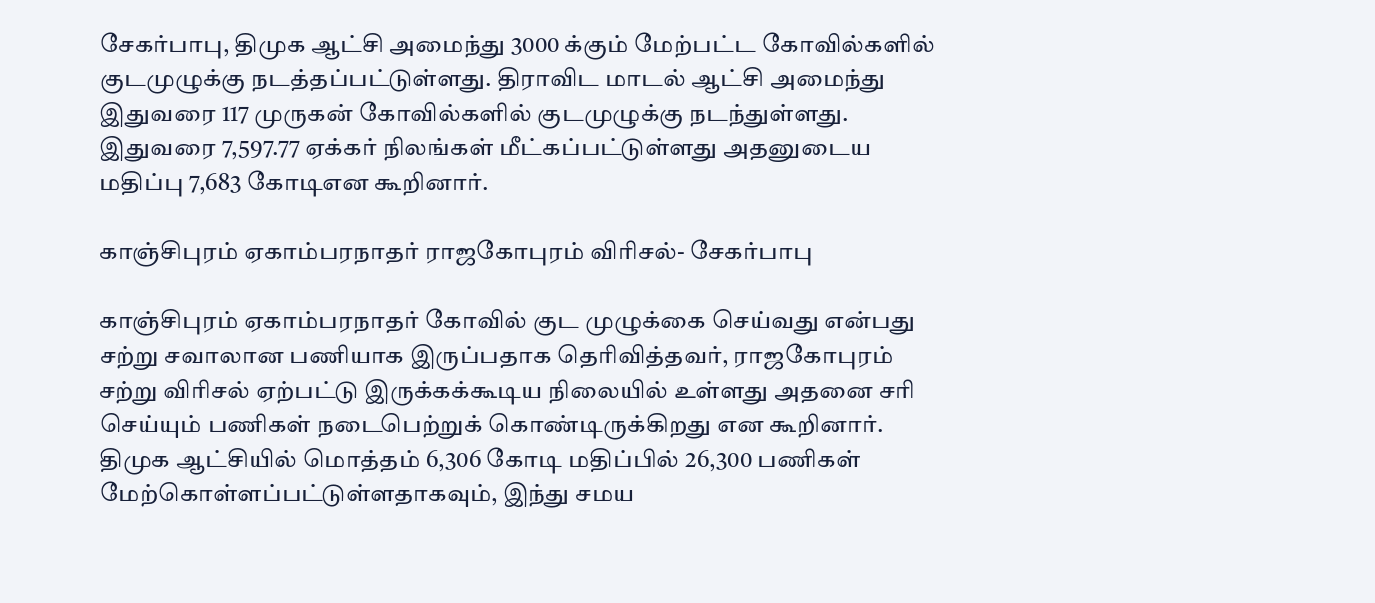சேகர்பாபு, திமுக ஆட்சி அமைந்து 3000 க்கும் மேற்பட்ட கோவில்களில் குடமுழுக்கு நடத்தப்பட்டுள்ளது. திராவிட மாடல் ஆட்சி அமைந்து இதுவரை 117 முருகன் கோவில்களில் குடமுழுக்கு நடந்துள்ளது. இதுவரை 7,597.77 ஏக்கர் நிலங்கள் மீட்கப்பட்டுள்ளது அதனுடைய மதிப்பு 7,683 கோடிஎன கூறினார்.

காஞ்சிபுரம் ஏகாம்பரநாதர் ராஜகோபுரம் விரிசல்- சேகர்பாபு

காஞ்சிபுரம் ஏகாம்பரநாதர் கோவில் குட முழுக்கை செய்வது என்பது சற்று சவாலான பணியாக இருப்பதாக தெரிவித்தவர், ராஜகோபுரம் சற்று விரிசல் ஏற்பட்டு இருக்கக்கூடிய நிலையில் உள்ளது அதனை சரி செய்யும் பணிகள் நடைபெற்றுக் கொண்டிருக்கிறது என கூறினார். திமுக ஆட்சியில் மொத்தம் 6,306 கோடி மதிப்பில் 26,300 பணிகள் மேற்கொள்ளப்பட்டுள்ளதாகவும், இந்து சமய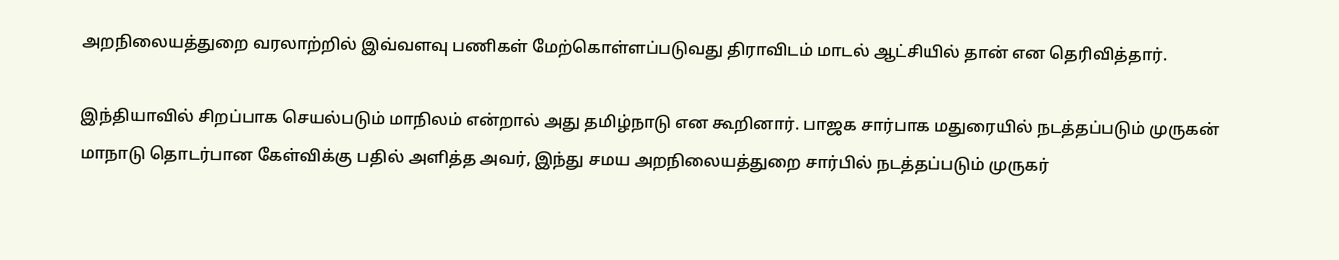அறநிலையத்துறை வரலாற்றில் இவ்வளவு பணிகள் மேற்கொள்ளப்படுவது திராவிடம் மாடல் ஆட்சியில் தான் என தெரிவித்தார்.

இந்தியாவில் சிறப்பாக செயல்படும் மாநிலம் என்றால் அது தமிழ்நாடு என கூறினார். பாஜக சார்பாக மதுரையில் நடத்தப்படும் முருகன் மாநாடு தொடர்பான கேள்விக்கு பதில் அளித்த அவர், இந்து சமய அறநிலையத்துறை சார்பில் நடத்தப்படும் முருகர்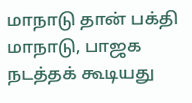மாநாடு தான் பக்தி மாநாடு, பாஜக நடத்தக் கூடியது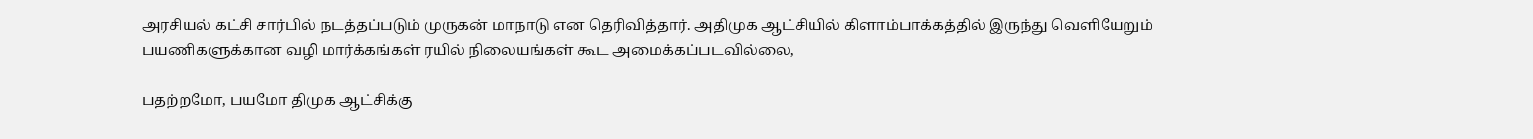அரசியல் கட்சி சார்பில் நடத்தப்படும் முருகன் மாநாடு என தெரிவித்தார். அதிமுக ஆட்சியில் கிளாம்பாக்கத்தில் இருந்து வெளியேறும் பயணிகளுக்கான வழி மார்க்கங்கள் ரயில் நிலையங்கள் கூட அமைக்கப்படவில்லை,

பதற்றமோ, பயமோ திமுக ஆட்சிக்கு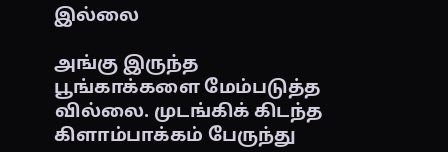இல்லை

அங்கு இருந்த பூங்காக்களை மேம்படுத்த வில்லை. முடங்கிக் கிடந்த கிளாம்பாக்கம் பேருந்து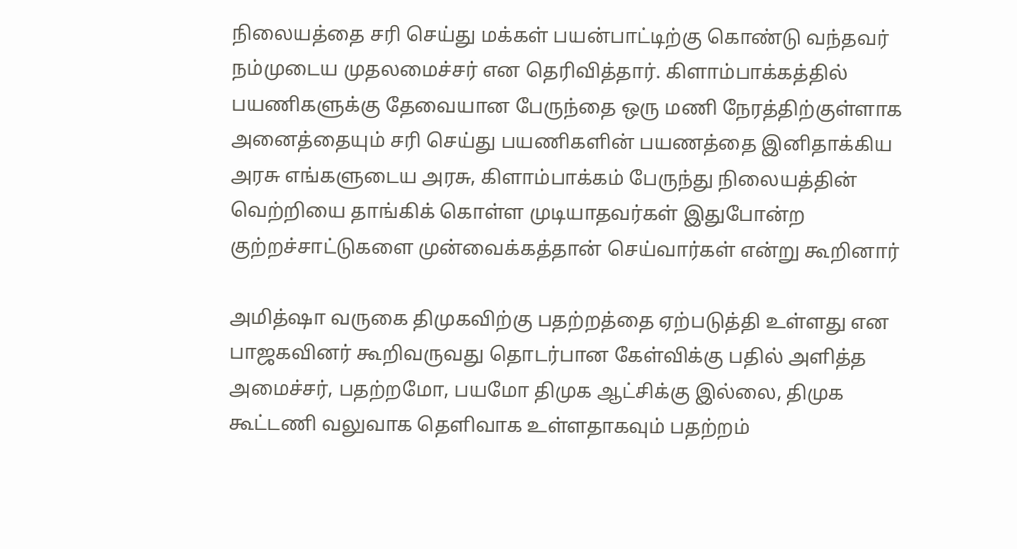நிலையத்தை சரி செய்து மக்கள் பயன்பாட்டிற்கு கொண்டு வந்தவர் நம்முடைய முதலமைச்சர் என தெரிவித்தார். கிளாம்பாக்கத்தில் பயணிகளுக்கு தேவையான பேருந்தை ஒரு மணி நேரத்திற்குள்ளாக அனைத்தையும் சரி செய்து பயணிகளின் பயணத்தை இனிதாக்கிய அரசு எங்களுடைய அரசு, கிளாம்பாக்கம் பேருந்து நிலையத்தின் வெற்றியை தாங்கிக் கொள்ள முடியாதவர்கள் இதுபோன்ற குற்றச்சாட்டுகளை முன்வைக்கத்தான் செய்வார்கள் என்று கூறினார்

அமித்ஷா வருகை திமுகவிற்கு பதற்றத்தை ஏற்படுத்தி உள்ளது என பாஜகவினர் கூறிவருவது தொடர்பான கேள்விக்கு பதில் அளித்த அமைச்சர், பதற்றமோ, பயமோ திமுக ஆட்சிக்கு இல்லை, திமுக கூட்டணி வலுவாக தெளிவாக உள்ளதாகவும் பதற்றம்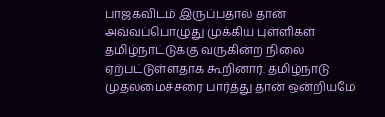பாஜகவிடம் இருப்பதால் தான் அவ்வப்பொழுது முக்கிய புள்ளிகள் தமிழ்நாட்டுக்கு வருகின்ற நிலை ஏற்பட்டுள்ளதாக கூறினார். தமிழ்நாடு முதலமைச்சரை பார்த்து தான் ஒன்றியமே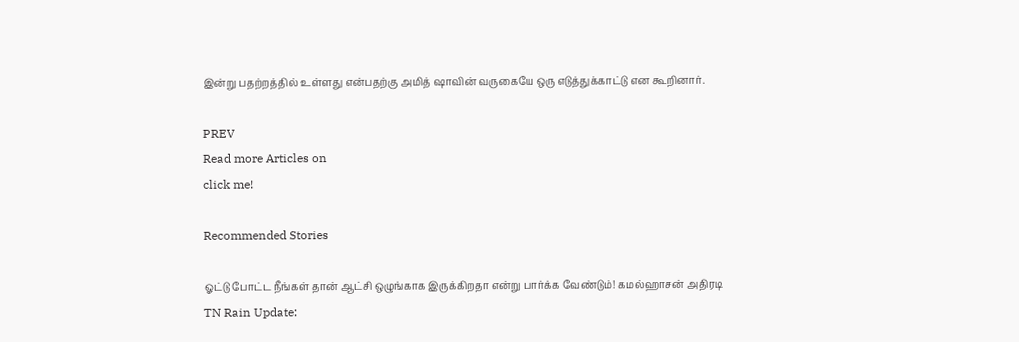இன்று பதற்றத்தில் உள்ளது என்பதற்கு அமித் ஷாவின் வருகையே ஒரு எடுத்துக்காட்டு என கூறினார்.

PREV
Read more Articles on
click me!

Recommended Stories

ஓட்டு போட்ட நீங்கள் தான் ஆட்சி ஒழுங்காக இருக்கிறதா என்று பார்க்க வேண்டும்! கமல்ஹாசன் அதிரடி
TN Rain Update: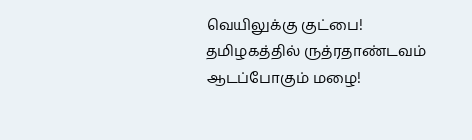வெயிலுக்கு குட்பை! தமிழகத்தில் ருத்ரதாண்டவம் ஆடப்போகும் மழை!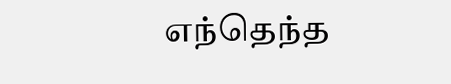எந்தெந்த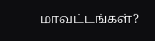மாவட்டங்கள்?